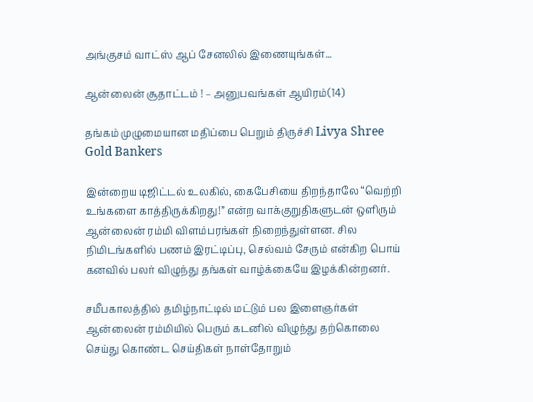அங்குசம் வாட்ஸ் ஆப் சேனலில் இணையுங்கள்...

ஆன்லைன் சூதாட்டம் ! – அனுபவங்கள் ஆயிரம்(14)

தங்கம் முழுமையான மதிப்பை பெறும் திருச்சி Livya Shree Gold Bankers

இன்றைய டிஜிட்டல் உலகில், கைபேசியை திறந்தாலே “வெற்றி உங்களை காத்திருக்கிறது!” என்ற வாக்குறுதிகளுடன் ஒளிரும் ஆன்லைன் ரம்மி விளம்பரங்கள் நிறைந்துள்ளன. சில நிமிடங்களில் பணம் இரட்டிப்பு, செல்வம் சேரும் என்கிற பொய் கனவில் பலர் விழுந்து தங்கள் வாழ்க்கையே இழக்கின்றனர்.

சமீபகாலத்தில் தமிழ்நாட்டில் மட்டும் பல இளைஞர்கள் ஆன்லைன் ரம்மியில் பெரும் கடனில் விழுந்து தற்கொலை செய்து கொண்ட செய்திகள் நாள்தோறும்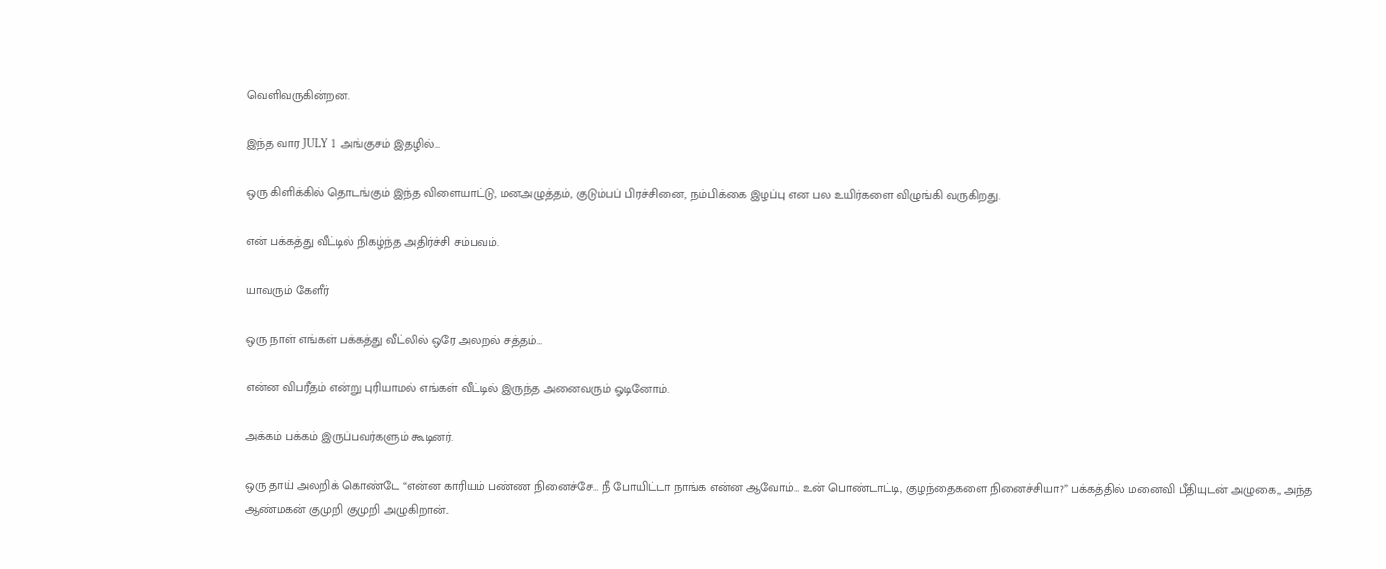வெளிவருகின்றன.

இந்த வார JULY 1 அங்குசம் இதழில்…

ஒரு கிளிக்கில் தொடங்கும் இந்த விளையாட்டு, மனஅழுத்தம், குடும்பப் பிரச்சினை, நம்பிக்கை இழப்பு என பல உயிர்களை விழுங்கி வருகிறது.

என் பக்கத்து வீட்டில் நிகழ்ந்த அதிர்ச்சி சம்பவம்.

யாவரும் கேளீர்

ஒரு நாள் எங்கள் பக்கத்து வீட்லில் ஒரே அலறல் சத்தம்…

என்ன விபரீதம் என்று புரியாமல் எங்கள் வீட்டில் இருந்த அனைவரும் ஓடினோம்.

அக்கம் பக்கம் இருப்பவர்களும் கூடினர்.

ஒரு தாய் அலறிக் கொண்டே “என்ன காரியம் பண்ண நினைச்சே… நீ போயிட்டா நாங்க என்ன ஆவோம்… உன் பொண்டாட்டி, குழந்தைகளை நினைச்சியா?” பக்கத்தில் மனைவி பீதியுடன் அழுகை,, அந்த ஆண்மகன் குமுறி குமுறி அழுகிறான்..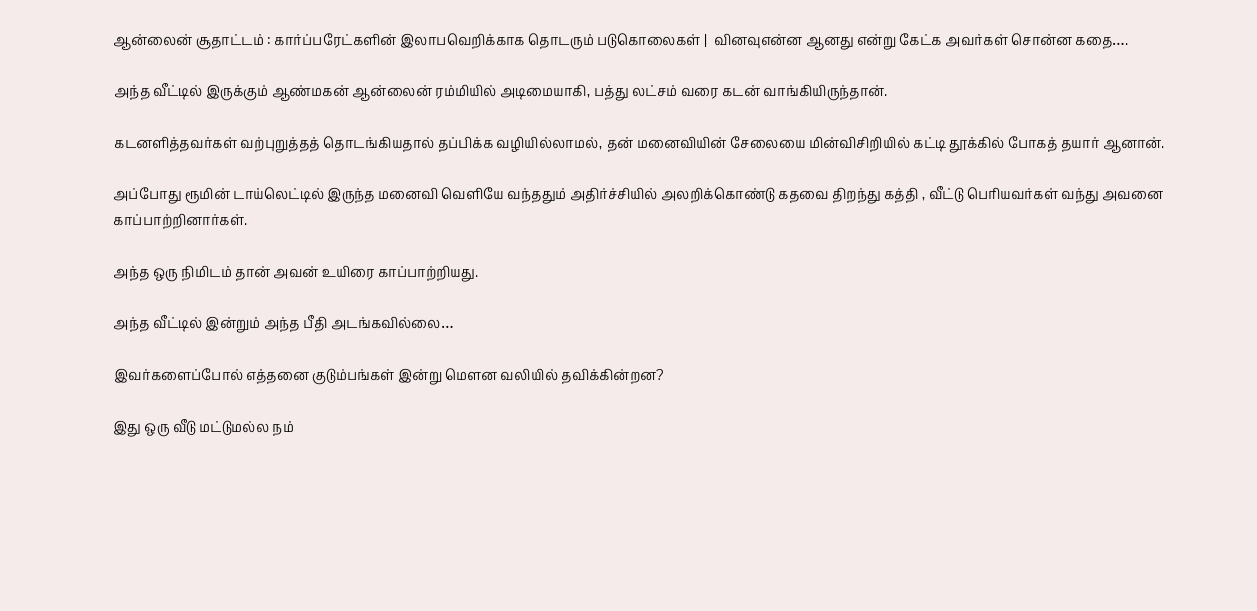ஆன்லைன் சூதாட்டம் : கார்ப்பரேட்களின் இலாபவெறிக்காக தொடரும் படுகொலைகள் |  வினவுஎன்ன ஆனது என்று கேட்க அவர்கள் சொன்ன கதை….

அந்த வீட்டில் இருக்கும் ஆண்மகன் ஆன்லைன் ரம்மியில் அடிமையாகி, பத்து லட்சம் வரை கடன் வாங்கியிருந்தான்.

கடனளித்தவர்கள் வற்புறுத்தத் தொடங்கியதால் தப்பிக்க வழியில்லாமல், தன் மனைவியின் சேலையை மின்விசிறியில் கட்டி தூக்கில் போகத் தயார் ஆனான்.

அப்போது ரூமின் டாய்லெட்டில் இருந்த மனைவி வெளியே வந்ததும் அதிர்ச்சியில் அலறிக்கொண்டு கதவை திறந்து கத்தி , வீட்டு பெரியவர்கள் வந்து அவனை காப்பாற்றினார்கள்.

அந்த ஒரு நிமிடம் தான் அவன் உயிரை காப்பாற்றியது.

அந்த வீட்டில் இன்றும் அந்த பீதி அடங்கவில்லை…

இவர்களைப்போல் எத்தனை குடும்பங்கள் இன்று மௌன வலியில் தவிக்கின்றன?

இது ஒரு வீடு மட்டுமல்ல நம்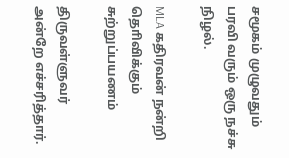சமூகம் முழுவதும் பரவி வரும் ஒரு நச்சு நிழல்.

MLA கதிரவன் நன்றி தொிவிக்கும் சுற்றுப்பயணம்

திருவள்ளுவர் அன்றே எச்சரித்தார்.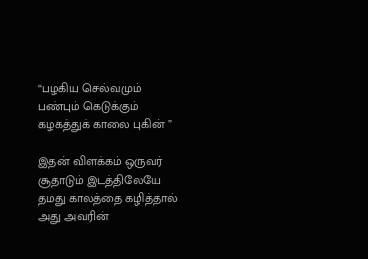“பழகிய செல்வமும் பண்பும் கெடுக்கும் கழகத்துக் காலை புகின் ”

இதன் விளக்கம் ஒருவர் சூதாடும் இடத்திலேயே தமது காலத்தை கழித்தால் அது அவரின்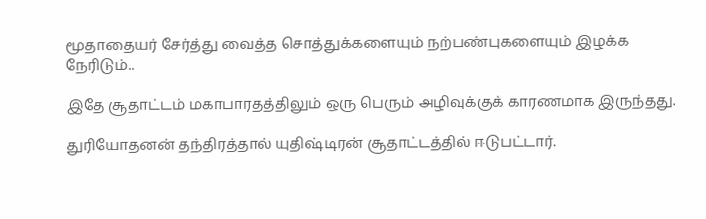மூதாதையர் சேர்த்து வைத்த சொத்துக்களையும் நற்பண்புகளையும் இழக்க நேரிடும்..

இதே சூதாட்டம் மகாபாரதத்திலும் ஒரு பெரும் அழிவுக்குக் காரணமாக இருந்தது.

துரியோதனன் தந்திரத்தால் யுதிஷ்டிரன் சூதாட்டத்தில் ஈடுபட்டார்.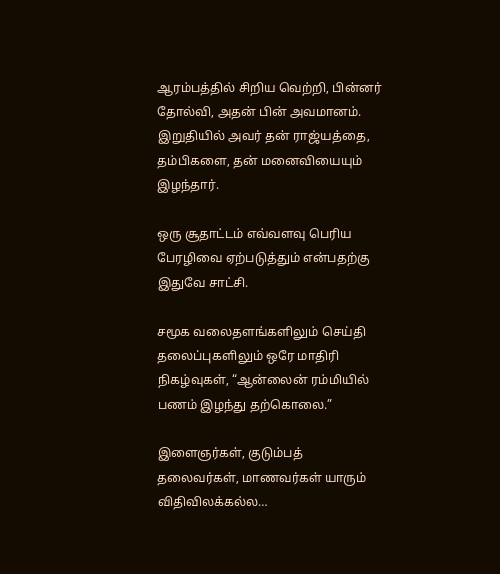ஆரம்பத்தில் சிறிய வெற்றி, பின்னர் தோல்வி, அதன் பின் அவமானம். இறுதியில் அவர் தன் ராஜ்யத்தை, தம்பிகளை, தன் மனைவியையும் இழந்தார்.

ஒரு சூதாட்டம் எவ்வளவு பெரிய பேரழிவை ஏற்படுத்தும் என்பதற்கு இதுவே சாட்சி.

சமூக வலைதளங்களிலும் செய்தி தலைப்புகளிலும் ஒரே மாதிரி நிகழ்வுகள், “ஆன்லைன் ரம்மியில் பணம் இழந்து தற்கொலை.”

இளைஞர்கள், குடும்பத் தலைவர்கள், மாணவர்கள் யாரும் விதிவிலக்கல்ல…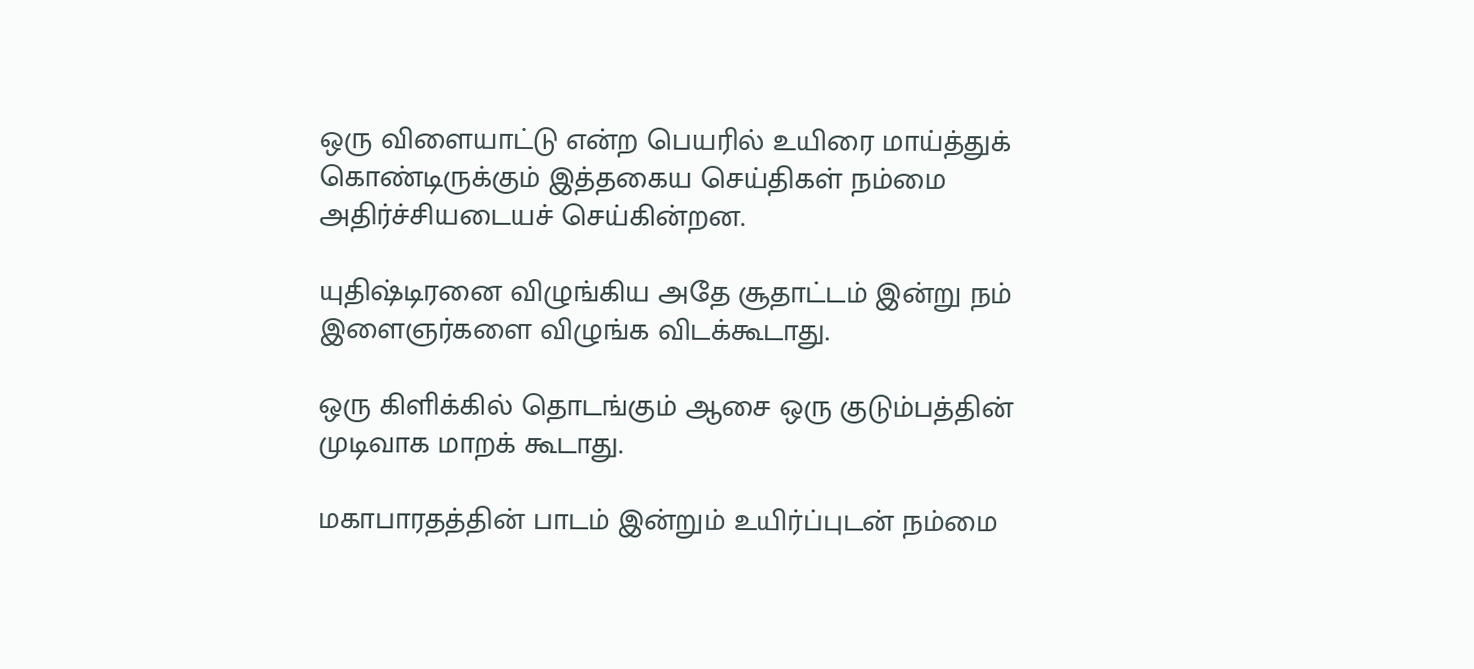ஒரு விளையாட்டு என்ற பெயரில் உயிரை மாய்த்துக் கொண்டிருக்கும் இத்தகைய செய்திகள் நம்மை அதிர்ச்சியடையச் செய்கின்றன.

யுதிஷ்டிரனை விழுங்கிய அதே சூதாட்டம் இன்று நம் இளைஞர்களை விழுங்க விடக்கூடாது.

ஒரு கிளிக்கில் தொடங்கும் ஆசை ஒரு குடும்பத்தின் முடிவாக மாறக் கூடாது.

மகாபாரதத்தின் பாடம் இன்றும் உயிர்ப்புடன் நம்மை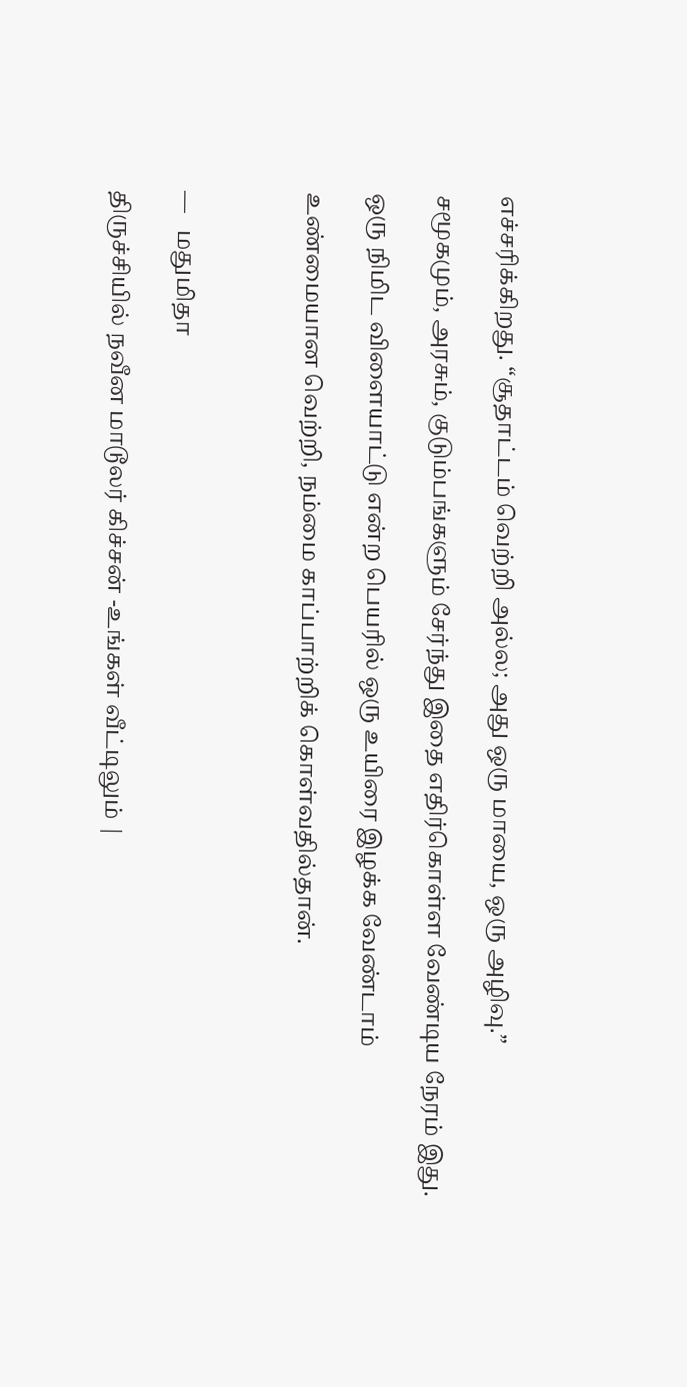எச்சரிக்கிறது. “சூதாட்டம் வெற்றி அல்ல; அது ஒரு மாயை, ஒரு அழிவு.”

சமூகமும், அரசும், குடும்பங்களும் சேர்ந்து இதை எதிர்கொள்ள வேண்டிய நேரம் இது.

ஒரு நிமிட விளையாட்டு என்ற பெயரில் ஒரு உயிரை இழக்க வேண்டாம்

உண்மையான வெற்றி, நம்மை காப்பாற்றிக் கொள்வதில்தான்.



—   மதுமிதா

திருச்சியில் நவீன மாடூலர் கிச்சன் -உங்கள் வீட்டிலும் |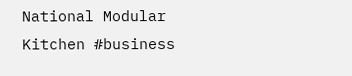National Modular Kitchen #business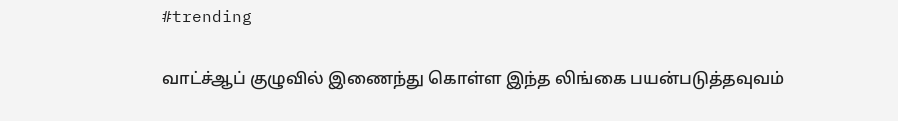#trending

வாட்ச்ஆப் குழுவில் இணைந்து கொள்ள இந்த லிங்கை பயன்படுத்தவுவம்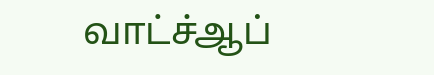வாட்ச்ஆப்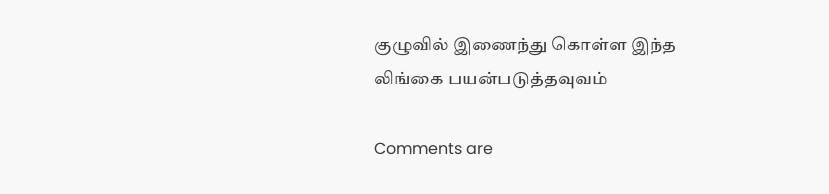குழுவில் இணைந்து கொள்ள இந்த லிங்கை பயன்படுத்தவுவம்

Comments are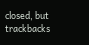closed, but trackbacks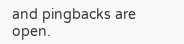and pingbacks are open.